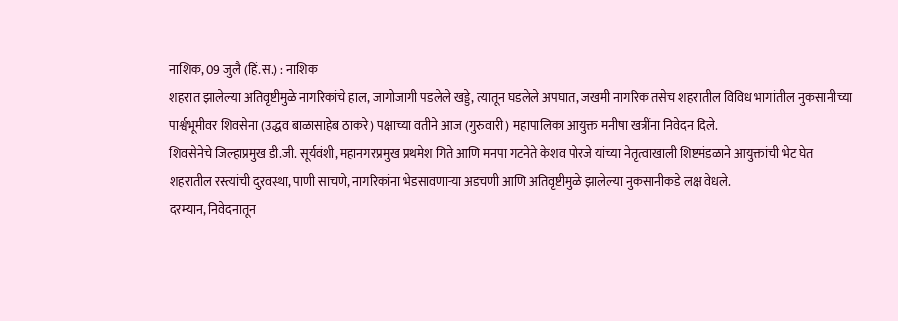नाशिक, 09 जुलै (हिं.स.) : नाशिक
शहरात झालेल्या अतिवृष्टीमुळे नागरिकांचे हाल, जागोजागी पडलेले खड्डे, त्यातून घडलेले अपघात, जखमी नागरिक तसेच शहरातील विविध भागांतील नुकसानीच्या पार्श्वभूमीवर शिवसेना (उद्धव बाळासाहेब ठाकरे) पक्षाच्या वतीने आज (गुरुवारी) महापालिका आयुक्त मनीषा खत्रींना निवेदन दिले.
शिवसेनेचे जिल्हाप्रमुख डी.जी. सूर्यवंशी, महानगरप्रमुख प्रथमेश गिते आणि मनपा गटनेते केशव पोरजे यांच्या नेतृत्वाखाली शिष्टमंडळाने आयुक्तांची भेट घेत शहरातील रस्त्यांची दुरवस्था, पाणी साचणे, नागरिकांना भेडसावणाऱ्या अडचणी आणि अतिवृष्टीमुळे झालेल्या नुकसानीकडे लक्ष वेधले.
दरम्यान, निवेदनातून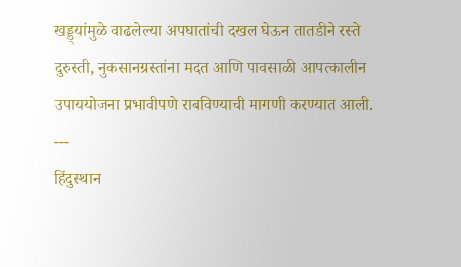खड्ड्यांमुळे वाढलेल्या अपघातांची दखल घेऊन तातडीने रस्ते दुरुस्ती, नुकसानग्रस्तांना मदत आणि पावसाळी आपत्कालीन उपाययोजना प्रभावीपणे राबविण्याची मागणी करण्यात आली.
---
हिंदुस्थान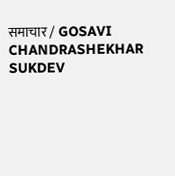समाचार / GOSAVI CHANDRASHEKHAR SUKDEV